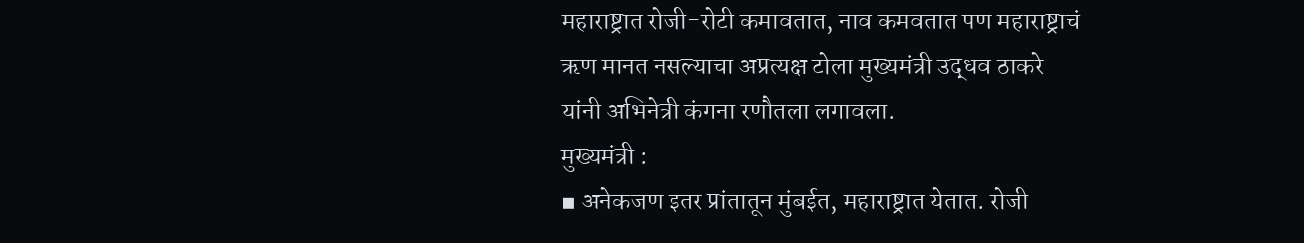महाराष्ट्रात रोजी-रोटी कमावतात, नाव कमवतात पण महाराष्ट्राचं ऋण मानत नसल्याचा अप्रत्यक्ष टोला मुख्यमंत्री उद्धव ठाकरे यांनी अभिनेत्री कंगना रणौतला लगावला.
मुख्यमंत्री :
▪ अनेकजण इतर प्रांतातून मुंबईत, महाराष्ट्रात येतात. रोजी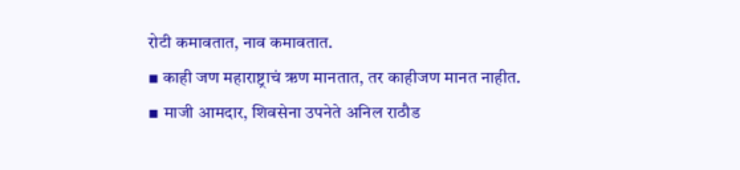रोटी कमावतात, नाव कमावतात.
▪ काही जण महाराष्ट्राचं ऋण मानतात, तर काहीजण मानत नाहीत.
▪ माजी आमदार, शिवसेना उपनेते अनिल राठौड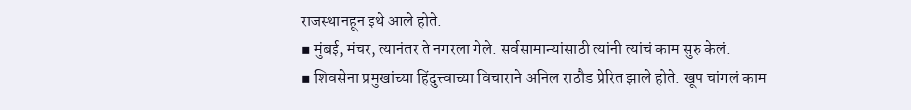राजस्थानहून इथे आले होते.
▪ मुंबई, मंचर, त्यानंतर ते नगरला गेले. सर्वसामान्यांसाठी त्यांनी त्यांचं काम सुरु केलं.
▪ शिवसेना प्रमुखांच्या हिंदुत्त्वाच्या विचाराने अनिल राठौड प्रेरित झाले होते. खूप चांगलं काम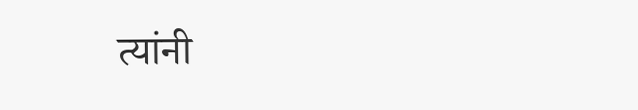त्यांनी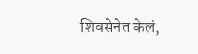शिवसेनेत केलं,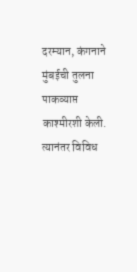दरम्यान, कंगनाने मुंबईची तुलना पाकव्याप्त काश्मीरशी केली. त्यानंतर विविध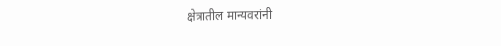क्षेत्रातील मान्यवरांनी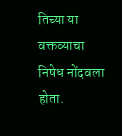तिच्या या वक्तव्याचा निषेध नोंदवला होता.